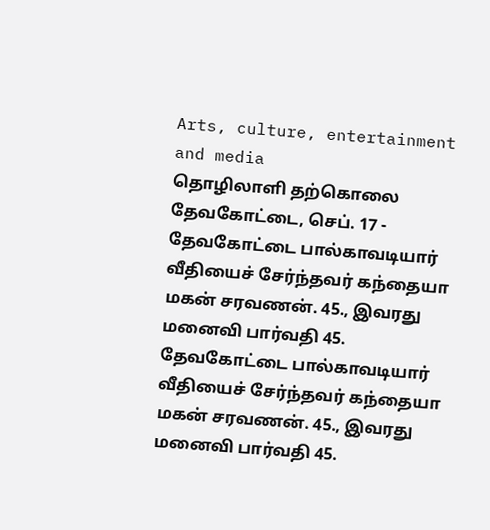Arts, culture, entertainment and media
தொழிலாளி தற்கொலை
தேவகோட்டை, செப். 17 - தேவகோட்டை பால்காவடியார் வீதியைச் சேர்ந்தவர் கந்தையா மகன் சரவணன். 45., இவரது மனைவி பார்வதி 45.
தேவகோட்டை பால்காவடியார் வீதியைச் சேர்ந்தவர் கந்தையா மகன் சரவணன். 45., இவரது மனைவி பார்வதி 45.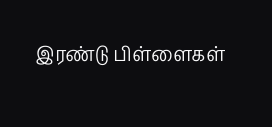இரண்டு பிள்ளைகள்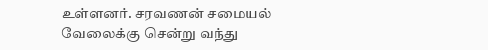உள்ளனர். சரவணன் சமையல் வேலைக்கு சென்று வந்து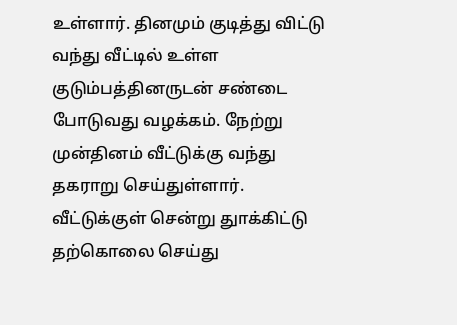உள்ளார். தினமும் குடித்து விட்டு வந்து வீட்டில் உள்ள குடும்பத்தினருடன் சண்டை போடுவது வழக்கம். நேற்று முன்தினம் வீட்டுக்கு வந்து தகராறு செய்துள்ளார். வீட்டுக்குள் சென்று துாக்கிட்டு தற்கொலை செய்து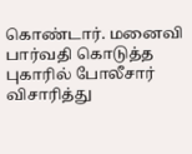கொண்டார். மனைவி பார்வதி கொடுத்த புகாரில் போலீசார் விசாரித்து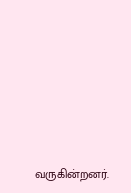வருகின்றனர்.